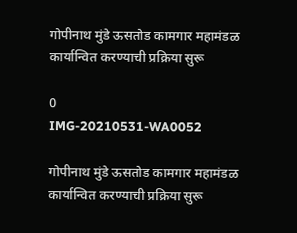गोपीनाथ मुंडे ऊसतोड कामगार महामंडळ कार्यान्वित करण्याची प्रक्रिया सुरू

0
IMG-20210531-WA0052

गोपीनाथ मुंडे ऊसतोड कामगार महामंडळ कार्यान्वित करण्याची प्रक्रिया सुरू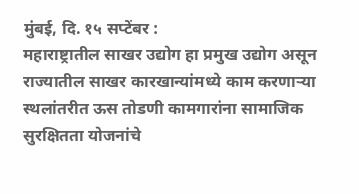मुंबई, दि. १५ सप्टेंबर :
महाराष्ट्रातील साखर उद्योग हा प्रमुख उद्योग असून राज्यातील साखर कारखान्यांमध्ये काम करणाऱ्या स्थलांतरीत ऊस तोडणी कामगारांना सामाजिक सुरक्षितता योजनांचे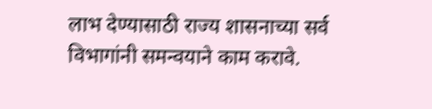लाभ देण्यासाठी राज्य शासनाच्या सर्व विभागांनी समन्वयाने काम करावे.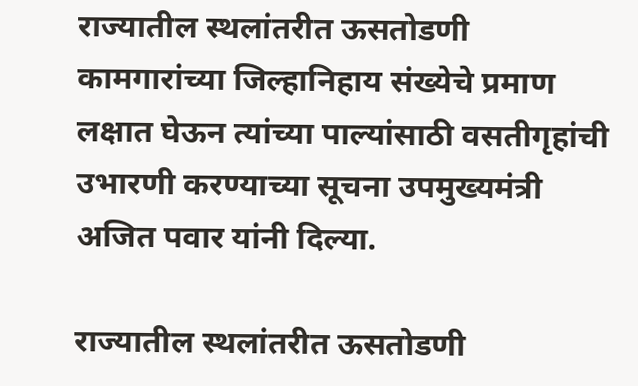राज्यातील स्थलांतरीत ऊसतोडणी कामगारांच्या जिल्हानिहाय संख्येचे प्रमाण लक्षात घेऊन त्यांच्या पाल्यांसाठी वसतीगृहांची उभारणी करण्याच्या सूचना उपमुख्यमंत्री अजित पवार यांनी दिल्या.

राज्यातील स्थलांतरीत ऊसतोडणी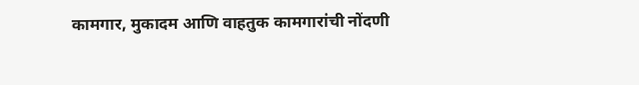कामगार, मुकादम आणि वाहतुक कामगारांची नोंदणी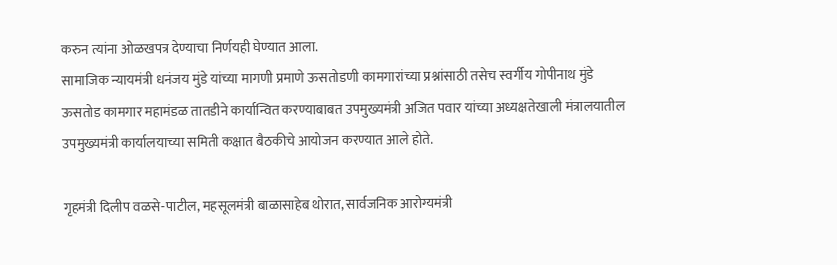करुन त्यांना ओळखपत्र देण्याचा निर्णयही घेण्यात आला.
सामाजिक न्यायमंत्री धनंजय मुंडे यांच्या मागणी प्रमाणे ऊसतोडणी कामगारांच्या प्रश्नांसाठी तसेच स्वर्गीय गोपीनाथ मुंडे ऊसतोड कामगार महामंडळ तातडीने कार्यान्वित करण्याबाबत उपमुख्यमंत्री अजित पवार यांच्या अध्यक्षतेखाली मंत्रालयातील उपमुख्यमंत्री कार्यालयाच्या समिती कक्षात बैठकीचे आयोजन करण्यात आले होते.

गृहमंत्री दिलीप वळसे-पाटील, महसूलमंत्री बाळासाहेब थोरात, सार्वजनिक आरोग्यमंत्री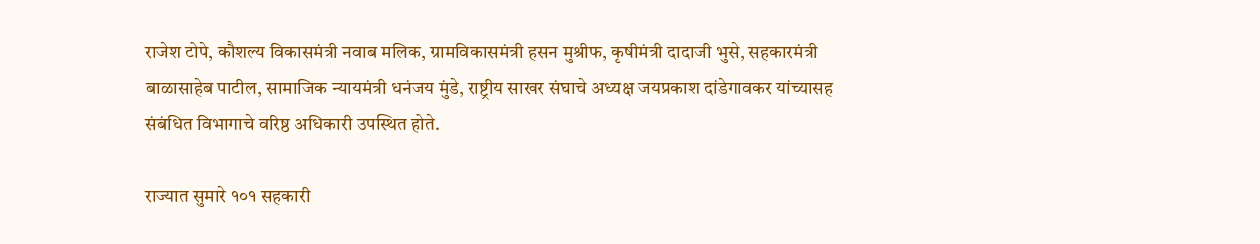राजेश टोपे, कौशल्य विकासमंत्री नवाब मलिक, ग्रामविकासमंत्री हसन मुश्रीफ, कृषीमंत्री दादाजी भुसे, सहकारमंत्री बाळासाहेब पाटील, सामाजिक न्यायमंत्री धनंजय मुंडे, राष्ट्रीय साखर संघाचे अध्यक्ष जयप्रकाश दांडेगावकर यांच्यासह संबंधित विभागाचे वरिष्ठ अधिकारी उपस्थित होते.

राज्यात सुमारे १०१ सहकारी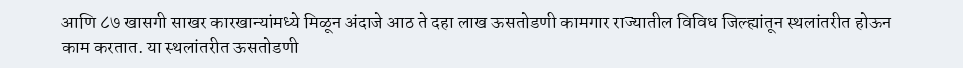आणि ८७ खासगी साखर कारखान्यांमध्ये मिळून अंदाजे आठ ते दहा लाख ऊसतोडणी कामगार राज्यातील विविध जिल्ह्यांतून स्थलांतरीत होऊन काम करतात. या स्थलांतरीत ऊसतोडणी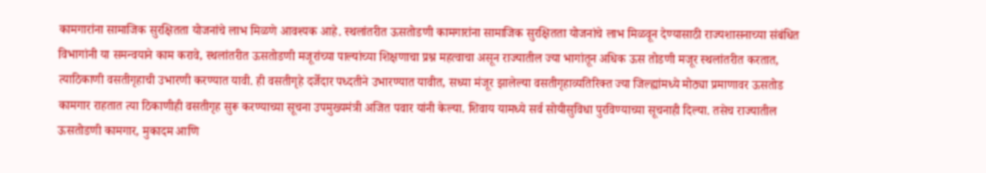कामगारांना सामाजिक सुरक्षितता योजनांचे लाभ मिळणे आवश्यक आहे. स्थलांतरीत ऊसतोडणी कामगारांना सामाजिक सुरक्षितता योजनांचे लाभ मिळवून देण्यासाठी राज्यशासनाच्या संबंधित विभागांनी या समन्वयाने काम करावे, स्थलांतरीत ऊसतोडणी मजूरांच्या पाल्यांच्या शिक्षणाचा प्रश्न महत्वाचा असून राज्यातील ज्या भागांतून अधिक ऊस तोडणी मजूर स्थलांतरीत करतात, त्याठिकाणी वसतीगृहाची उभारणी करण्यात यावी. ही वसतीगृहे दर्जेदार पध्दतीने उभारण्यात यावीत, सध्या मंजूर झालेल्या वसतीगृहाव्यतिरिक्त ज्या जिल्ह्यांमध्ये मोठ्या प्रमाणावर ऊसतोड कामगार राहतात त्या ठिकाणीही वसतीगृह सुरू करण्याच्या सूचना उपमुख्यमंत्री अजित पवार यांनी केल्या. शिवाय यामध्ये सर्व सोयीसुविधा पुरविण्याच्या सूचनाही दिल्या. तसेच राज्यातील ऊसतोडणी कामगार, मुकादम आणि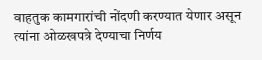वाहतुक कामगारांची नोंदणी करण्यात येणार असून त्यांना ओळखपत्रे देण्याचा निर्णय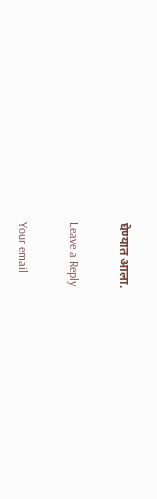घेण्यात आला.

Leave a Reply

Your email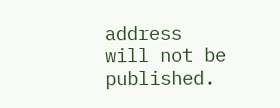address will not be published.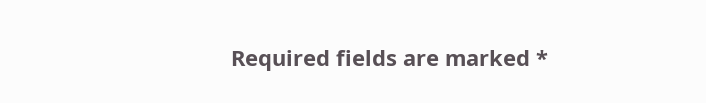Required fields are marked *